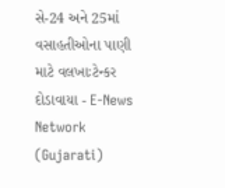સે-24 અને 25માં વસાહતીઓના પાણી માટે વલખાઃટેન્કર દોડાવાયા - E-News Network (Gujarati)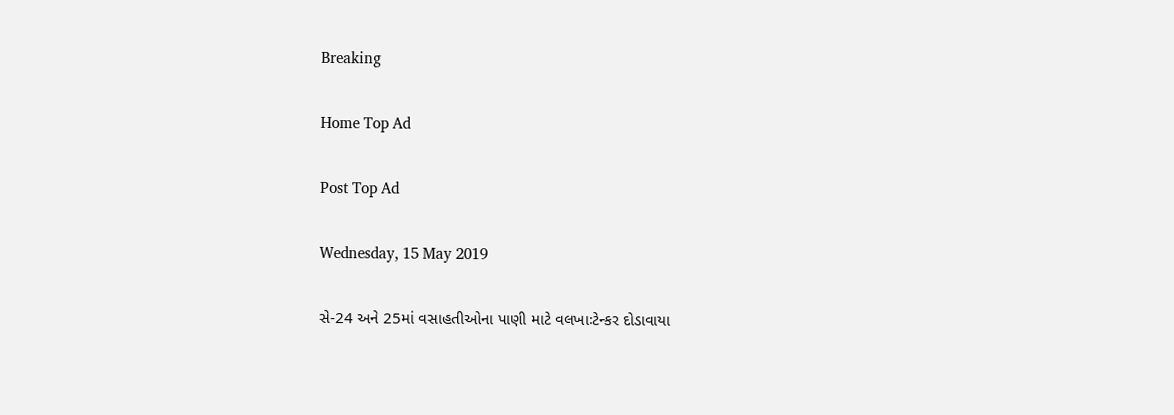Breaking

Home Top Ad

Post Top Ad

Wednesday, 15 May 2019

સે-24 અને 25માં વસાહતીઓના પાણી માટે વલખાઃટેન્કર દોડાવાયા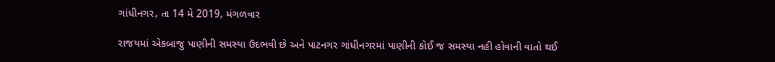ગાંધીનગર, તા 14 મે 2019, મંગળવાર

રાજયમાં એકબાજુ પાણીની સમસ્યા ઉદભવી છે અને પાટનગર ગાંધીનગરમાં પાણીની કોઈ જ સમસ્યા નહી હોવાની વાતો થઈ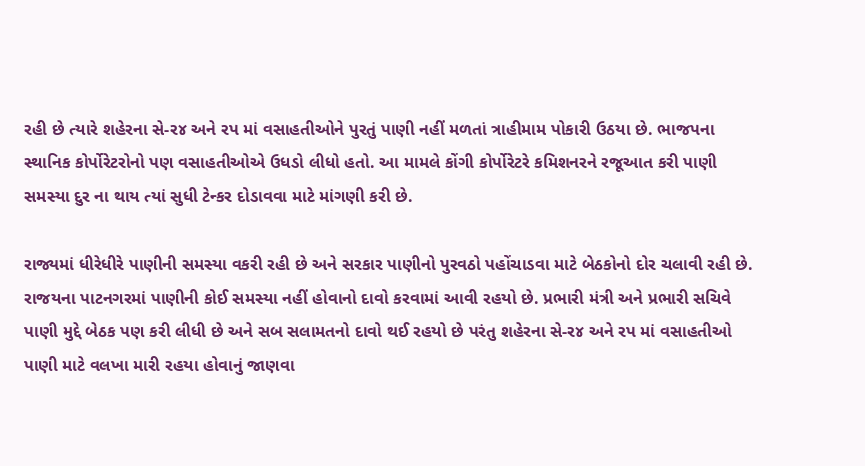રહી છે ત્યારે શહેરના સે-ર૪ અને રપ માં વસાહતીઓને પુરતું પાણી નહીં મળતાં ત્રાહીમામ પોકારી ઉઠયા છે. ભાજપના સ્થાનિક કોર્પોરેટરોનો પણ વસાહતીઓએ ઉધડો લીધો હતો. આ મામલે કોંગી કોર્પોરેટરે કમિશનરને રજૂઆત કરી પાણી સમસ્યા દુર ના થાય ત્યાં સુધી ટેન્કર દોડાવવા માટે માંગણી કરી છે.

રાજ્યમાં ધીરેધીરે પાણીની સમસ્યા વકરી રહી છે અને સરકાર પાણીનો પુરવઠો પહોંચાડવા માટે બેઠકોનો દોર ચલાવી રહી છે. રાજયના પાટનગરમાં પાણીની કોઈ સમસ્યા નહીં હોવાનો દાવો કરવામાં આવી રહયો છે. પ્રભારી મંત્રી અને પ્રભારી સચિવે પાણી મુદ્દે બેઠક પણ કરી લીધી છે અને સબ સલામતનો દાવો થઈ રહયો છે પરંતુ શહેરના સે-ર૪ અને રપ માં વસાહતીઓ પાણી માટે વલખા મારી રહયા હોવાનું જાણવા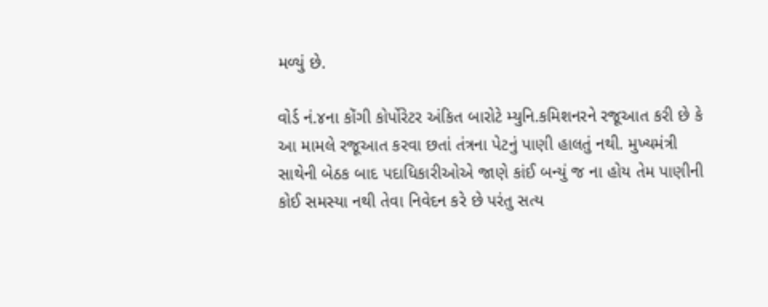મળ્યું છે.

વોર્ડ નં.૪ના કોંગી કોર્પોરેટર અંકિત બારોટે મ્યુનિ.કમિશનરને રજૂઆત કરી છે કે આ મામલે રજૂઆત કરવા છતાં તંત્રના પેટનું પાણી હાલતું નથી. મુખ્યમંત્રી સાથેની બેઠક બાદ પદાધિકારીઓએ જાણે કાંઈ બન્યું જ ના હોય તેમ પાણીની કોઈ સમસ્યા નથી તેવા નિવેદન કરે છે પરંતુ સત્ય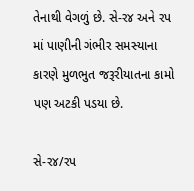તેનાથી વેગળું છે. સે-ર૪ અને રપ માં પાણીની ગંભીર સમસ્યાના કારણે મુળભુત જરૂરીયાતના કામો પણ અટકી પડયા છે.

સે-ર૪/રપ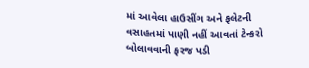માં આવેલા હાઉસીંગ અને ફલેટની વસાહતમાં પાણી નહીં આવતાં ટેન્કરો બોલાવવાની ફરજ પડી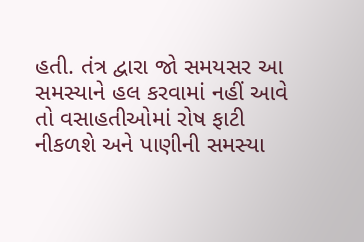હતી. તંત્ર દ્વારા જો સમયસર આ સમસ્યાને હલ કરવામાં નહીં આવે તો વસાહતીઓમાં રોષ ફાટી નીકળશે અને પાણીની સમસ્યા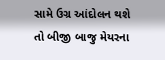સામે ઉગ્ર આંદોલન થશે તો બીજી બાજુ મેયરના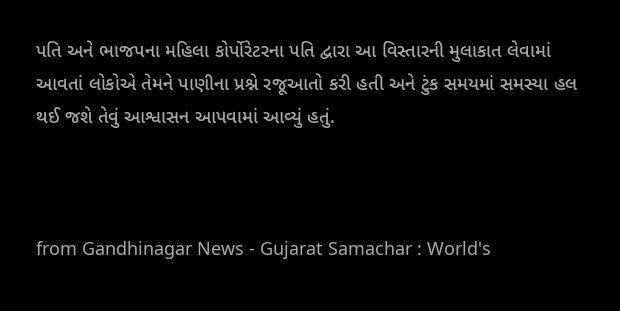પતિ અને ભાજપના મહિલા કોર્પોરેટરના પતિ દ્વારા આ વિસ્તારની મુલાકાત લેવામાં આવતાં લોકોએ તેમને પાણીના પ્રશ્ને રજૂઆતો કરી હતી અને ટુંક સમયમાં સમસ્યા હલ થઈ જશે તેવું આશ્વાસન આપવામાં આવ્યું હતું.



from Gandhinagar News - Gujarat Samachar : World's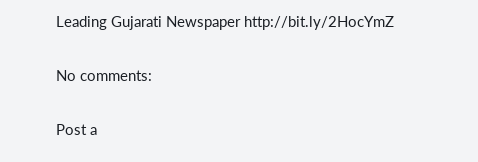Leading Gujarati Newspaper http://bit.ly/2HocYmZ

No comments:

Post a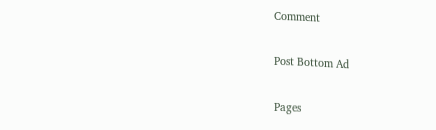Comment

Post Bottom Ad

Pages